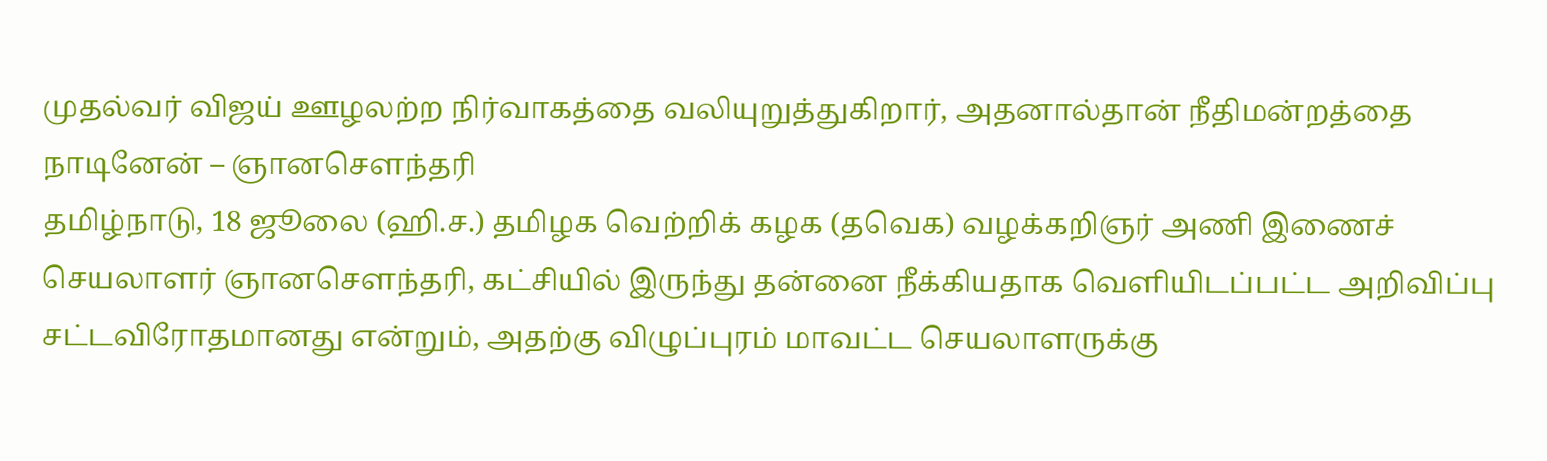முதல்வர் விஜய் ஊழலற்ற நிர்வாகத்தை வலியுறுத்துகிறார், அதனால்தான் நீதிமன்றத்தை நாடினேன் – ஞானசெளந்தரி
தமிழ்நாடு, 18 ஜூலை (ஹி.ச.) தமிழக வெற்றிக் கழக (தவெக) வழக்கறிஞர் அணி இணைச் செயலாளர் ஞானசெளந்தரி, கட்சியில் இருந்து தன்னை நீக்கியதாக வெளியிடப்பட்ட அறிவிப்பு சட்டவிரோதமானது என்றும், அதற்கு விழுப்புரம் மாவட்ட செயலாளருக்கு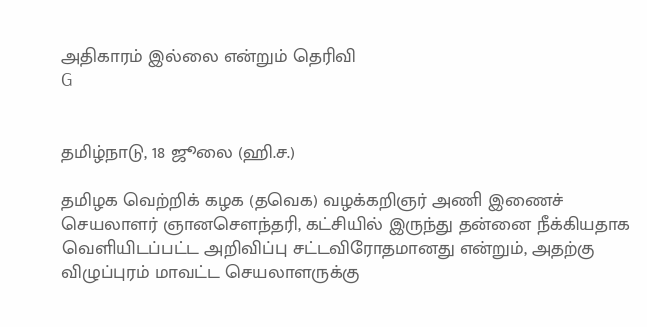அதிகாரம் இல்லை என்றும் தெரிவி
G


தமிழ்நாடு, 18 ஜூலை (ஹி.ச.)

தமிழக வெற்றிக் கழக (தவெக) வழக்கறிஞர் அணி இணைச் செயலாளர் ஞானசெளந்தரி, கட்சியில் இருந்து தன்னை நீக்கியதாக வெளியிடப்பட்ட அறிவிப்பு சட்டவிரோதமானது என்றும், அதற்கு விழுப்புரம் மாவட்ட செயலாளருக்கு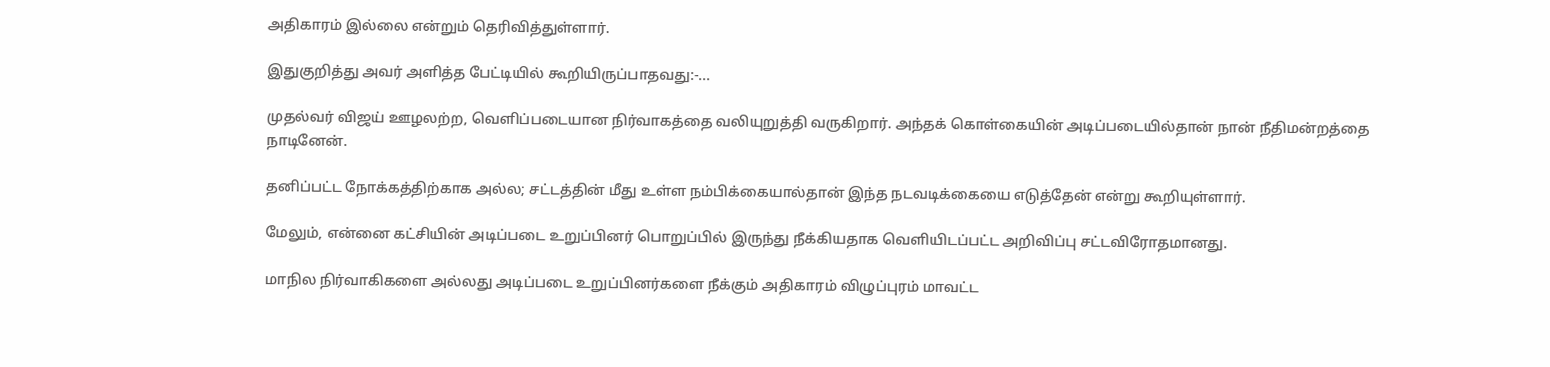அதிகாரம் இல்லை என்றும் தெரிவித்துள்ளார்.

இதுகுறித்து அவர் அளித்த பேட்டியில் கூறியிருப்பாதவது:-...

முதல்வர் விஜய் ஊழலற்ற, வெளிப்படையான நிர்வாகத்தை வலியுறுத்தி வருகிறார். அந்தக் கொள்கையின் அடிப்படையில்தான் நான் நீதிமன்றத்தை நாடினேன்.

தனிப்பட்ட நோக்கத்திற்காக அல்ல; சட்டத்தின் மீது உள்ள நம்பிக்கையால்தான் இந்த நடவடிக்கையை எடுத்தேன் என்று கூறியுள்ளார்.

மேலும், என்னை கட்சியின் அடிப்படை உறுப்பினர் பொறுப்பில் இருந்து நீக்கியதாக வெளியிடப்பட்ட அறிவிப்பு சட்டவிரோதமானது.

மாநில நிர்வாகிகளை அல்லது அடிப்படை உறுப்பினர்களை நீக்கும் அதிகாரம் விழுப்புரம் மாவட்ட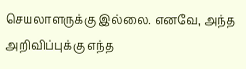செயலாளருக்கு இல்லை. எனவே, அந்த அறிவிப்புக்கு எந்த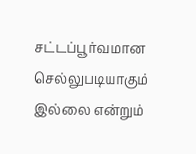சட்டப்பூர்வமான செல்லுபடியாகும் இல்லை என்றும்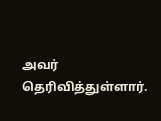அவர் தெரிவித்துள்ளார்.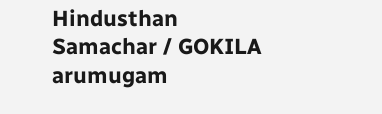Hindusthan Samachar / GOKILA arumugam